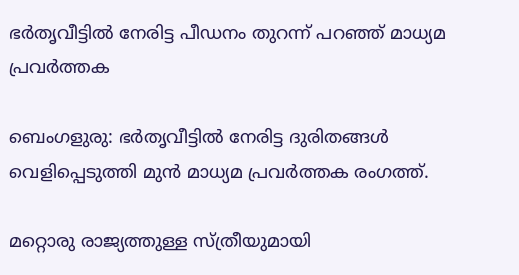ഭര്‍തൃവീട്ടില്‍ നേരിട്ട പീഡനം തുറന്ന് പറഞ്ഞ് മാധ്യമ പ്രവർത്തക

ബെംഗളുരു: ഭര്‍തൃവീട്ടില്‍ നേരിട്ട ദുരിതങ്ങള്‍ വെളിപ്പെടുത്തി മുന്‍ മാധ്യമ പ്രവര്‍ത്തക രംഗത്ത്.

മറ്റൊരു രാജ്യത്തുള്ള സ്ത്രീയുമായി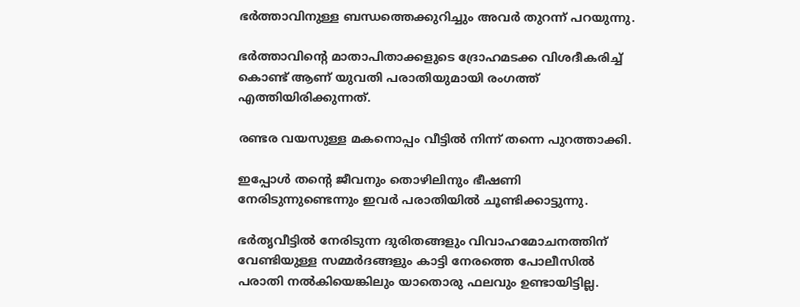ഭര്‍ത്താവിനുള്ള ബന്ധത്തെക്കുറിച്ചും അവര്‍ തുറന്ന് പറയുന്നു.

ഭര്‍ത്താവിന്‍റെ മാതാപിതാക്കളുടെ ദ്രോഹമടക്ക വിശദീകരിച്ച്‌ കൊണ്ട് ആണ് യുവതി പരാതിയുമായി രംഗത്ത് എത്തിയിരിക്കുന്നത്.

രണ്ടര വയസുള്ള മകനൊപ്പം വീട്ടില്‍ നിന്ന് തന്നെ പുറത്താക്കി.

ഇപ്പോള്‍ തന്‍റെ ജീവനും തൊഴിലിനും ഭീഷണി നേരിടുന്നുണ്ടെന്നും ഇവര്‍ പരാതിയില്‍ ചൂണ്ടിക്കാട്ടുന്നു.

ഭര്‍തൃവീട്ടില്‍ നേരിടുന്ന ദുരിതങ്ങളും വിവാഹമോചനത്തിന് വേണ്ടിയുള്ള സമ്മര്‍ദങ്ങളും കാട്ടി നേരത്തെ പോലീസില്‍ പരാതി നല്‍കിയെങ്കിലും യാതൊരു ഫലവും ഉണ്ടായിട്ടില്ല.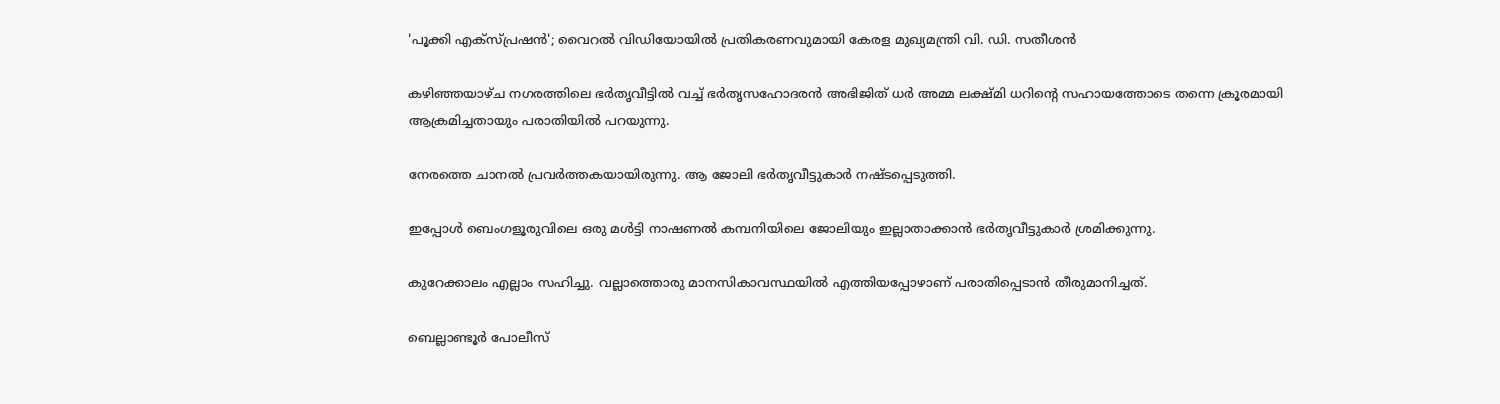'പൂക്കി എക്സ്പ്രഷൻ'; വൈറൽ വിഡിയോയിൽ പ്രതികരണവുമായി കേരള മുഖ്യമന്ത്രി വി. ഡി. സതീശൻ

കഴിഞ്ഞയാഴ്‌ച നഗരത്തിലെ ഭര്‍തൃവീട്ടില്‍ വച്ച്‌ ഭര്‍തൃസഹോദരന്‍ അഭിജിത് ധര്‍ അമ്മ ലക്ഷ്‌മി ധറിന്‍റെ സഹായത്തോടെ തന്നെ ക്രൂരമായി ആക്രമിച്ചതായും പരാതിയില്‍ പറയുന്നു.

നേരത്തെ ചാനല്‍ പ്രവര്‍ത്തകയായിരുന്നു. ആ ജോലി ഭര്‍തൃവീട്ടുകാര്‍ നഷ്‌ടപ്പെടുത്തി.

ഇപ്പോള്‍ ബെംഗളൂരുവിലെ ഒരു മള്‍ട്ടി നാഷണല്‍ കമ്പനിയിലെ ജോലിയും ഇല്ലാതാക്കാന്‍ ഭര്‍തൃവീട്ടുകാര്‍ ശ്രമിക്കുന്നു.

കുറേക്കാലം എല്ലാം സഹിച്ചു. വല്ലാത്തൊരു മാനസികാവസ്ഥയില്‍ എത്തിയപ്പോഴാണ് പരാതിപ്പെടാന്‍ തീരുമാനിച്ചത്.

ബെല്ലാണ്ടൂര്‍ പോലീസ്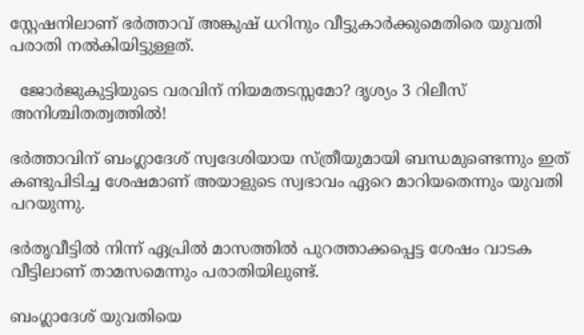സ്റ്റേഷനിലാണ് ഭര്‍ത്താവ് അങ്കുഷ് ധറിനും വീട്ടുകാര്‍ക്കുമെതിരെ യുവതി പരാതി നല്‍കിയിട്ടുള്ളത്.

  ജോർജുകുട്ടിയുടെ വരവിന് നിയമതടസ്സമോ? ദൃശ്യം 3 റിലീസ് അനിശ്ചിതത്വത്തിൽ!

ഭര്‍ത്താവിന് ബംഗ്ലാദേശ് സ്വദേശിയായ സ്ത്രീയുമായി ബന്ധമുണ്ടെന്നും ഇത് കണ്ടുപിടിച്ച ശേഷമാണ് അയാളുടെ സ്വഭാവം ഏറെ മാറിയതെന്നും യുവതി പറയുന്നു.

ഭര്‍തൃവീട്ടില്‍ നിന്ന് ഏപ്രില്‍ മാസത്തില്‍ പുറത്താക്കപ്പെട്ട ശേഷം വാടക വീട്ടിലാണ് താമസമെന്നും പരാതിയിലുണ്ട്.

ബംഗ്ലാദേശ് യുവതിയെ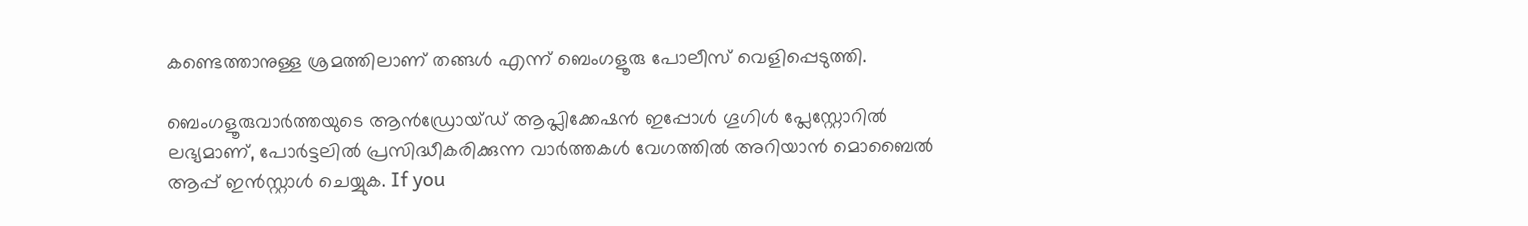കണ്ടെത്താനുള്ള ശ്രമത്തിലാണ് തങ്ങള്‍ എന്ന് ബെംഗളൂരു പോലീസ് വെളിപ്പെടുത്തി.

ബെംഗളൂരുവാർത്തയുടെ ആൻഡ്രോയ്ഡ് ആപ്ലിക്കേഷൻ ഇപ്പോൾ ഗൂഗിൾ പ്ലേസ്റ്റോറിൽ ലഭ്യമാണ്, പോർട്ടലിൽ പ്രസിദ്ധീകരിക്കുന്ന വാർത്തകൾ വേഗത്തിൽ അറിയാൻ മൊബൈൽ ആപ്പ് ഇൻസ്റ്റാൾ ചെയ്യുക. If you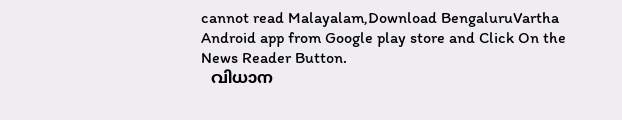cannot read Malayalam,Download BengaluruVartha Android app from Google play store and Click On the News Reader Button.
  വിധാന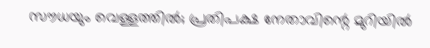സൗധയും വെള്ളത്തിൽ; പ്രതിപക്ഷ നേതാവിന്റെ മുറിയിൽ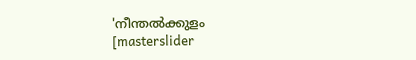'നീന്തൽക്കുളം
[masterslider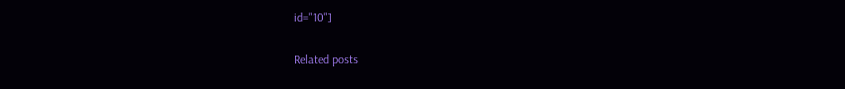id="10"]

Related posts